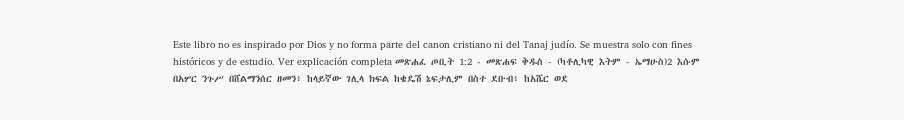Este libro no es inspirado por Dios y no forma parte del canon cristiano ni del Tanaj judío. Se muestra solo con fines históricos y de estudio. Ver explicación completa መጽሐፈ ጦቢት 1:2 - መጽሐፍ ቅዱስ - (ካቶሊካዊ እትም - ኤማሁስ)2 እሱም በአሦር ንጉሥ በሸልማንሰር ዘመን፥ ከላይኛው ገሊላ ክፍል ከቄዴሽ ኔፍታሊም በስተ ደቡብ፥ ከአሼር ወደ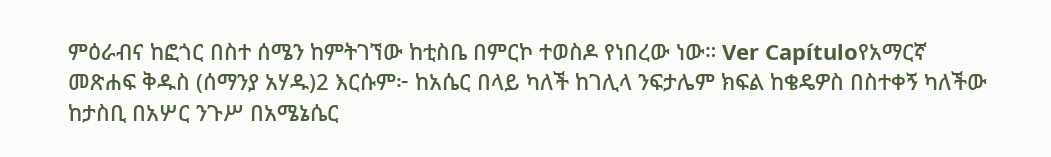ምዕራብና ከፎጎር በስተ ሰሜን ከምትገኘው ከቲስቤ በምርኮ ተወስዶ የነበረው ነው። Ver Capítuloየአማርኛ መጽሐፍ ቅዱስ (ሰማንያ አሃዱ)2 እርሱም፦ ከአሴር በላይ ካለች ከገሊላ ንፍታሌም ክፍል ከቄዴዎስ በስተቀኝ ካለችው ከታስቢ በአሦር ንጉሥ በአሜኔሴር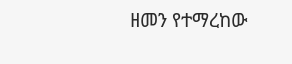ዘመን የተማረከው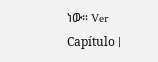ነው። Ver Capítulo |